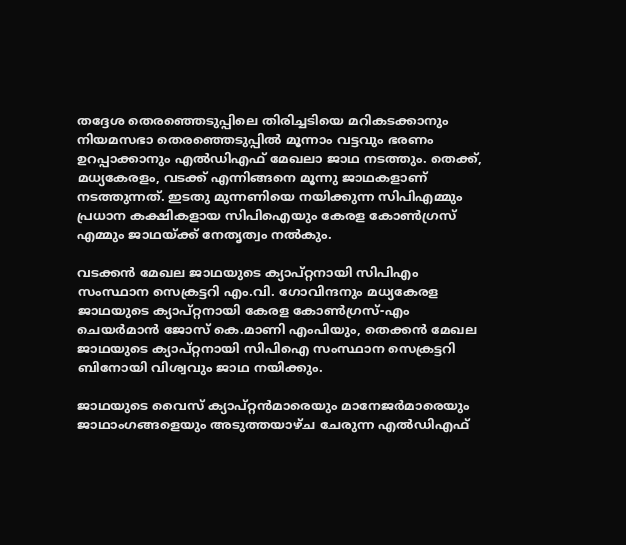തദ്ദേശ തെരഞ്ഞെടുപ്പിലെ തിരിച്ചടിയെ മറികടക്കാനും നിയമസഭാ തെരഞ്ഞെടുപ്പില്‍ മൂന്നാം വട്ടവും ഭരണം ഉറപ്പാക്കാനും എല്‍ഡിഎഫ് മേഖലാ ജാഥ നടത്തും. തെക്ക്, മധ്യകേരളം, വടക്ക് എന്നിങ്ങനെ മൂന്നു ജാഥകളാണ് നടത്തുന്നത്. ഇടതു മുന്നണിയെ നയിക്കുന്ന സിപിഎമ്മും പ്രധാന കക്ഷികളായ സിപിഐയും കേരള കോണ്‍ഗ്രസ് എമ്മും ജാഥയ്ക്ക് നേതൃത്വം നല്‍കും.

വടക്കന്‍ മേഖല ജാഥയുടെ ക്യാപ്റ്റനായി സിപിഎം സംസ്ഥാന സെക്രട്ടറി എം.വി. ഗോവിന്ദനും മധ്യകേരള ജാഥയുടെ ക്യാപ്റ്റനായി കേരള കോണ്‍ഗ്രസ്-എം ചെയര്‍മാന്‍ ജോസ് കെ.മാണി എംപിയും, തെക്കന്‍ മേഖല ജാഥയുടെ ക്യാപ്റ്റനായി സിപിഐ സംസ്ഥാന സെക്രട്ടറി ബിനോയി വിശ്വവും ജാഥ നയിക്കും.

ജാഥയുടെ വൈസ് ക്യാപ്റ്റന്‍മാരെയും മാനേജര്‍മാരെയും ജാഥാംഗങ്ങളെയും അടുത്തയാഴ്ച ചേരുന്ന എല്‍ഡിഎഫ്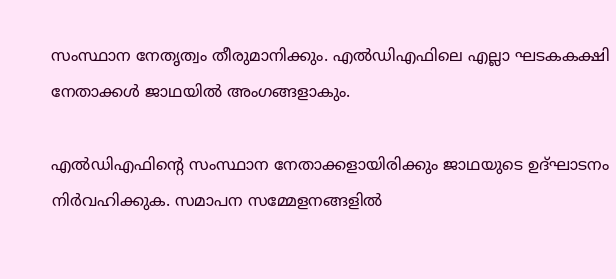സംസ്ഥാന നേതൃത്വം തീരുമാനിക്കും. എല്‍ഡിഎഫിലെ എല്ലാ ഘടകകക്ഷി നേതാക്കള്‍ ജാഥയില്‍ അംഗങ്ങളാകും.

എല്‍ഡിഎഫിന്‍റെ സംസ്ഥാന നേതാക്കളായിരിക്കും ജാഥയുടെ ഉദ്ഘാടനം നിര്‍വഹിക്കുക. സമാപന സമ്മേളനങ്ങളില്‍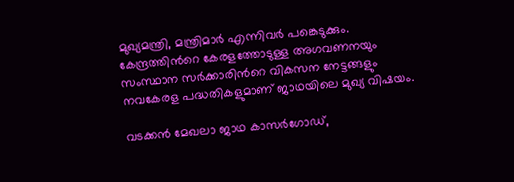മുഖ്യമന്ത്രി, മന്ത്രിമാര്‍ എന്നിവര്‍ പങ്കെടുക്കും. കേന്ദ്രത്തിന്‍റെ കേരളത്തോടുള്ള അഗവണനയും സംസ്ഥാന സര്‍ക്കാരിന്‍റെ വികസന നേട്ടങ്ങളും നവകേരള പദ്ധതികളുമാണ് ജാഥയിലെ മുഖ്യ വിഷയം.

വടക്കന്‍ മേഖലാ ജാഥ കാസര്‍ഗോഡ്,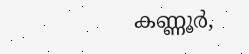കണ്ണൂര്‍,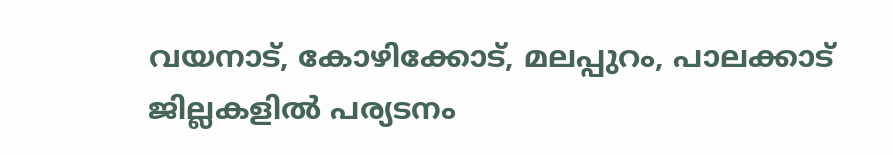വയനാട്, കോഴിക്കോട്, മലപ്പുറം, പാലക്കാട് ജില്ലകളില്‍ പര്യടനം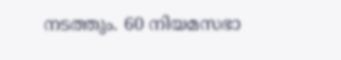നടത്തും. 60 നിയമസഭാ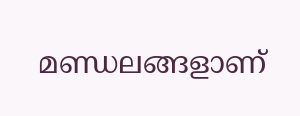മണ്ഡലങ്ങളാണ്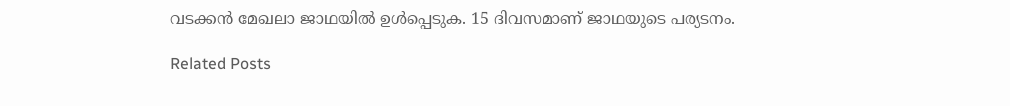വടക്കന്‍ മേഖലാ ജാഥയില്‍ ഉള്‍പ്പെടുക. 15 ദിവസമാണ് ജാഥയുടെ പര്യടനം.

Related Posts